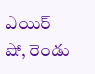ఎయిర్ షో, రెండు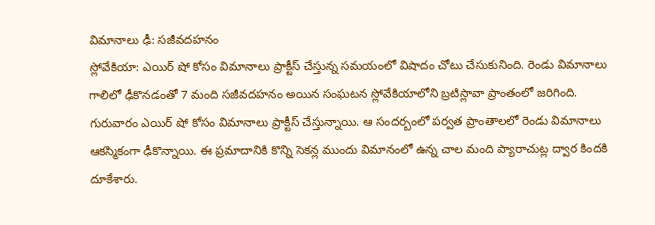విమానాలు ఢీ: సజీవదహనం
స్లోవేకియా: ఎయిర్ షో కోసం విమానాలు ప్రాక్టీస్ చేస్తున్న సమయంలో విషాదం చోటు చేసుకునింది. రెండు విమానాలు గాలిలో ఢీకొనడంతో 7 మంది సజీవదహనం అయిన సంఘటన స్లోవేకియాలోని బ్రటిస్లావా ప్రాంతంలో జరిగింది.
గురువారం ఎయిర్ షో కోసం విమానాలు ప్రాక్టీస్ చేస్తున్నాయి. ఆ సందర్బంలో పర్వత ప్రాంతాలలో రెండు విమానాలు ఆకస్మికంగా ఢీకొన్నాయి. ఈ ప్రమాదానికి కొన్ని సెకన్ల ముందు విమానంలో ఉన్న చాల మంది ప్యారాచుట్ల ద్వార కిందకి దూకేశారు.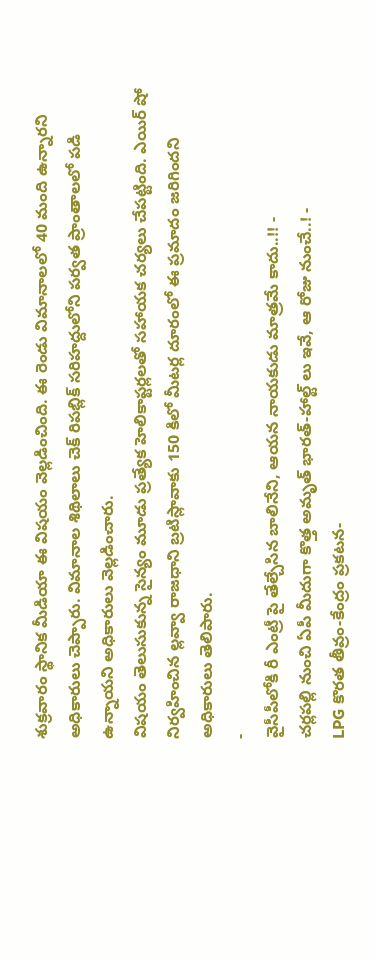శుక్రవారం స్థానిక మీడియా ఈ విషయం వెల్లడించింది. ఈ రెండు విమానాలలో 40 మంది ఉన్నారని అధికారులు చెప్పారు. విమానాల శిథిలాలు చెక్ రిపబ్లిక్ సరిహద్దులోని పర్వత ప్రాంతాలలో పడి ఉన్నాయని అధికారులు వెల్లడించారు.
విషయం తెలుసుకున్న సైన్యం మూడు ప్రత్యేక హెలికాప్టర్లలతో సహాయక చర్యలు చేపట్టింది. ఎయిర్ షో నిర్వహించిన ల్లవ్వా రాజధాని బ్రటిస్లావాకు 150 కిలో మీటర్ల దూరంలో ఈ ప్రమాదం జరిగిందని అధికారులు తెలిపారు.
-
వైసీపీలోకి రీ ఎంట్రీ పై తేల్చేసిన బాలినేని, ఆయన నాయకుడు మాత్రమే కాదు..!! -
చర్లపల్లి నుంచి ఏపీ మీదుగా కొత్త అమృత్ భారత్-హాల్ట్ లు ఇవే, ఆ రోజు నుంచే..! -
LPG కొరత తీవ్రం-కేంద్రం ప్రకటన-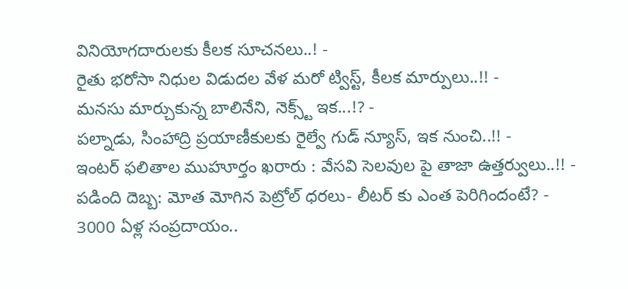వినియోగదారులకు కీలక సూచనలు..! -
రైతు భరోసా నిధుల విడుదల వేళ మరో ట్విస్ట్, కీలక మార్పులు..!! -
మనసు మార్చుకున్న బాలినేని, నెక్స్ట్ ఇక...!? -
పల్నాడు, సింహాద్రి ప్రయాణీకులకు రైల్వే గుడ్ న్యూస్, ఇక నుంచి..!! -
ఇంటర్ ఫలితాల ముహూర్తం ఖరారు : వేసవి సెలవుల పై తాజా ఉత్తర్వులు..!! -
పడింది దెబ్బ: మోత మోగిన పెట్రోల్ ధరలు- లీటర్ కు ఎంత పెరిగిందంటే? -
3000 ఏళ్ల సంప్రదాయం..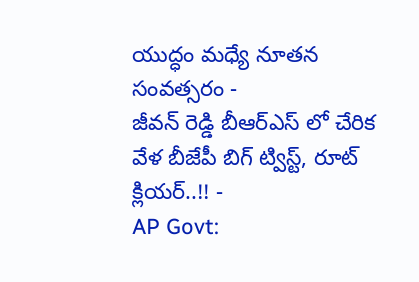యుద్ధం మధ్యే నూతన సంవత్సరం -
జీవన్ రెడ్డి బీఆర్ఎస్ లో చేరిక వేళ బీజేపీ బిగ్ ట్విస్ట్, రూట్ క్లియర్..!! -
AP Govt: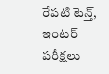రేపటి టెన్త్, ఇంటర్ పరీక్షలు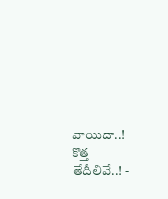వాయిదా..! కొత్త తేదీలివే..! -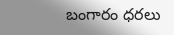బంగారం ధరలు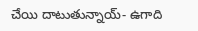చేయి దాటుతున్నాయ్- ఉగాది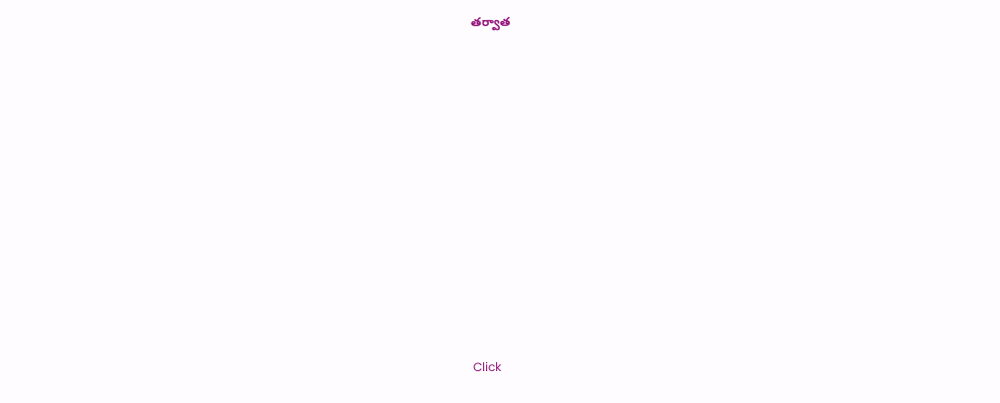తర్వాత












Click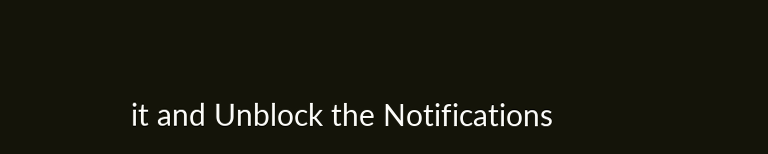it and Unblock the Notifications